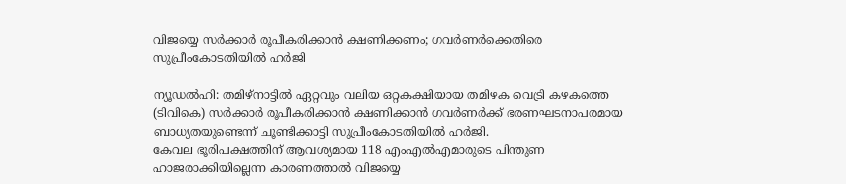വിജയ്യെ സർക്കാർ രൂപീകരിക്കാൻ ക്ഷണിക്കണം; ഗവർണർക്കെതിരെ സുപ്രീംകോടതിയിൽ ഹർജി

ന്യൂഡൽഹി: തമിഴ്നാട്ടിൽ ഏറ്റവും വലിയ ഒറ്റകക്ഷിയായ തമിഴക വെട്രി കഴകത്തെ (ടിവികെ) സർക്കാർ രൂപീകരിക്കാൻ ക്ഷണിക്കാൻ ഗവർണർക്ക് ഭരണഘടനാപരമായ ബാധ്യതയുണ്ടെന്ന് ചൂണ്ടിക്കാട്ടി സുപ്രീംകോടതിയിൽ ഹർജി.
കേവല ഭൂരിപക്ഷത്തിന് ആവശ്യമായ 118 എംഎൽഎമാരുടെ പിന്തുണ ഹാജരാക്കിയില്ലെന്ന കാരണത്താൽ വിജയ്യെ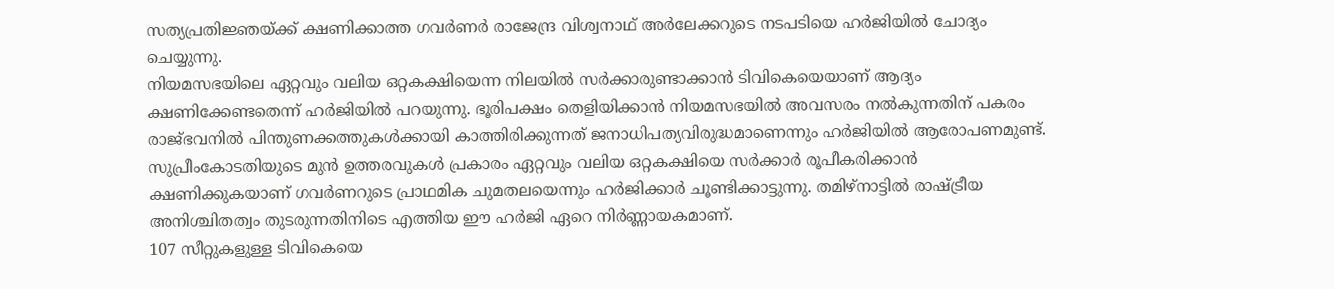സത്യപ്രതിജ്ഞയ്ക്ക് ക്ഷണിക്കാത്ത ഗവർണർ രാജേന്ദ്ര വിശ്വനാഥ് അർലേക്കറുടെ നടപടിയെ ഹർജിയിൽ ചോദ്യം ചെയ്യുന്നു.
നിയമസഭയിലെ ഏറ്റവും വലിയ ഒറ്റകക്ഷിയെന്ന നിലയിൽ സർക്കാരുണ്ടാക്കാൻ ടിവികെയെയാണ് ആദ്യം ക്ഷണിക്കേണ്ടതെന്ന് ഹർജിയിൽ പറയുന്നു. ഭൂരിപക്ഷം തെളിയിക്കാൻ നിയമസഭയിൽ അവസരം നൽകുന്നതിന് പകരം രാജ്ഭവനിൽ പിന്തുണക്കത്തുകൾക്കായി കാത്തിരിക്കുന്നത് ജനാധിപത്യവിരുദ്ധമാണെന്നും ഹർജിയിൽ ആരോപണമുണ്ട്.
സുപ്രീംകോടതിയുടെ മുൻ ഉത്തരവുകൾ പ്രകാരം ഏറ്റവും വലിയ ഒറ്റകക്ഷിയെ സർക്കാർ രൂപീകരിക്കാൻ ക്ഷണിക്കുകയാണ് ഗവർണറുടെ പ്രാഥമിക ചുമതലയെന്നും ഹർജിക്കാർ ചൂണ്ടിക്കാട്ടുന്നു. തമിഴ്നാട്ടിൽ രാഷ്ട്രീയ അനിശ്ചിതത്വം തുടരുന്നതിനിടെ എത്തിയ ഈ ഹർജി ഏറെ നിർണ്ണായകമാണ്.
107 സീറ്റുകളുള്ള ടിവികെയെ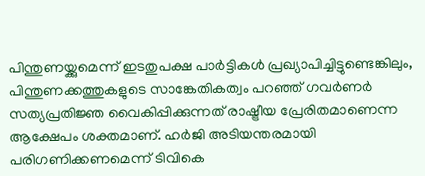പിന്തുണയ്ക്കുമെന്ന് ഇടതുപക്ഷ പാർട്ടികൾ പ്രഖ്യാപിച്ചിട്ടുണ്ടെങ്കിലും, പിന്തുണക്കത്തുകളുടെ സാങ്കേതികത്വം പറഞ്ഞ് ഗവർണർ സത്യപ്രതിജ്ഞ വൈകിപ്പിക്കുന്നത് രാഷ്ട്രീയ പ്രേരിതമാണെന്ന ആക്ഷേപം ശക്തമാണ്. ഹർജി അടിയന്തരമായി പരിഗണിക്കണമെന്ന് ടിവികെ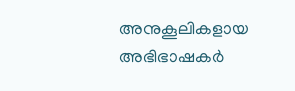അനുകൂലികളായ അഭിഭാഷകർ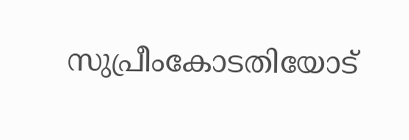സുപ്രീംകോടതിയോട്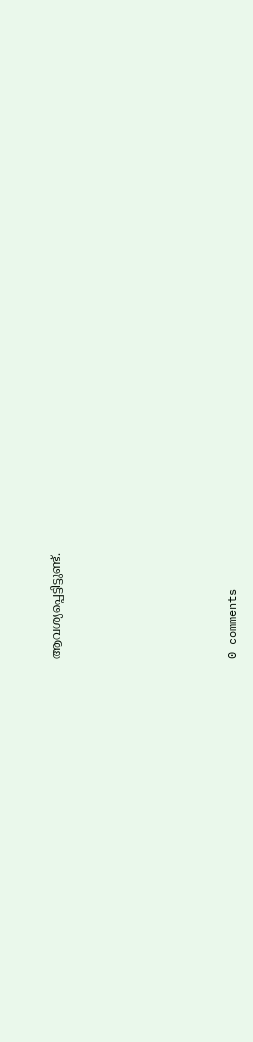ആവശ്യപ്പെട്ടിട്ടുണ്ട്.










0 comments